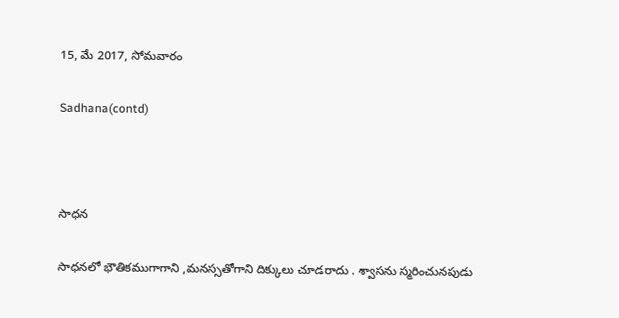15, మే 2017, సోమవారం

Sadhana(contd)



సాధన

సాధనలో భౌతికముగాగాని ,మనస్సతోగాని దిక్కులు చూడరాదు . శ్వాసను స్మరించునపుడు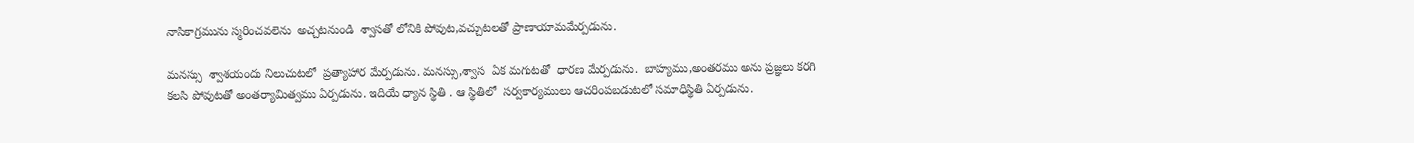నాసికాగ్రమును స్మరించవలెను  అచ్చటనుండి  శ్వాసతో లోనికి పోవుట,వచ్చుటలతో ప్రాణాయామమేర్పడును.

మనస్సు  శ్వాశయందు నిలుచుటలో  ప్రత్యాహార మేర్పడును. మనస్సు,శ్వాస  ఏక మగుటతో  ధారణ మేర్పడును.  బాహ్యము,అంతరము అను ప్రజ్ఞలు కరగి కలసి పోవుటతో అంతర్యామిత్వము ఏర్పడును. ఇదియే ధ్యాన స్థితి . ఆ స్థితిలో  సర్వకార్యములు ఆచరింపబడుటలో సమాధిస్థితి ఏర్పడును.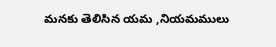మనకు తెలిసిన యమ ,నియమములు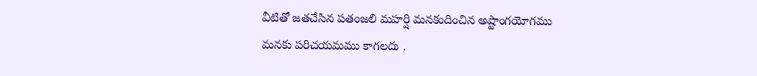వీటితో జతచేసిన పతంజలి మహర్షి మనకందించిన అష్టాంగయోగము
మనకు పరిచయమము కాగలదు .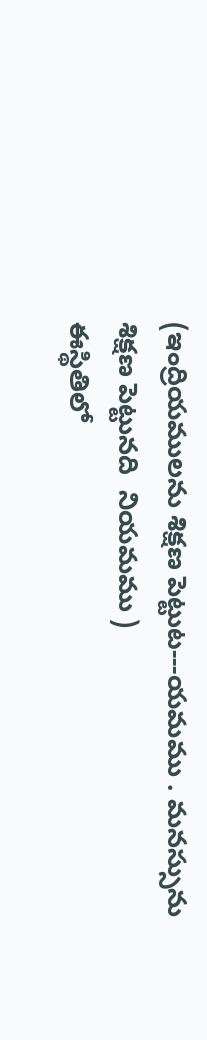(ఇంద్రియములను శిక్షణ పెట్టుట---యమము . మనస్సును శిక్షణ పెట్టునది  నియమము )
ఈస్థితిలో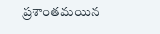ప్రశాంతమయిన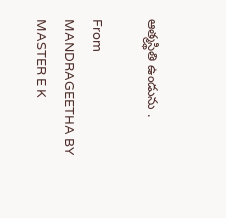ఆత్మస్థితి ఉండును .

From
MANDRAGEETHA BY MASTER E K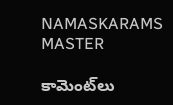NAMASKARAMS MASTER

కామెంట్‌లు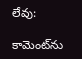లేవు:

కామెంట్‌ను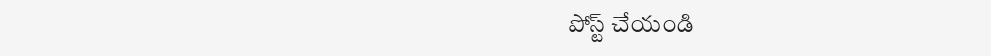పోస్ట్ చేయండి